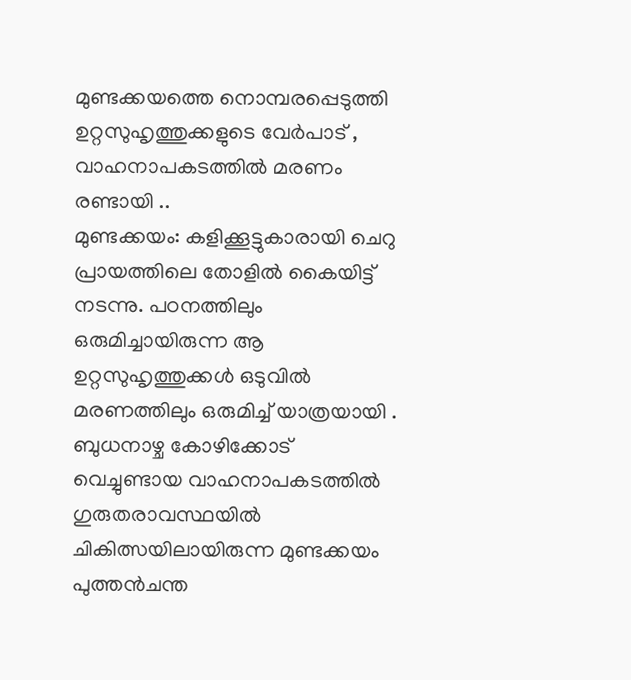മുണ്ടക്കയത്തെ നൊമ്പരപ്പെടുത്തി ഉറ്റസുഹൃത്തുക്കളുടെ വേർപാട് , വാഹനാപകടത്തിൽ മരണം രണ്ടായി ..
മുണ്ടക്കയം: കളിക്കൂട്ടുകാരായി ചെറു പ്രായത്തിലെ തോളിൽ കൈയിട്ട് നടന്നു. പഠനത്തിലും ഒരുമിച്ചായിരുന്ന ആ ഉറ്റസുഹൃത്തുക്കൾ ഒടുവിൽ മരണത്തിലും ഒരുമിച്ച് യാത്രയായി . ബുധനാഴ്ച കോഴിക്കോട് വെച്ചുണ്ടായ വാഹനാപകടത്തിൽ ഗുരുതരാവസ്ഥയിൽ ചികിത്സയിലായിരുന്ന മുണ്ടക്കയം പുത്തൻചന്ത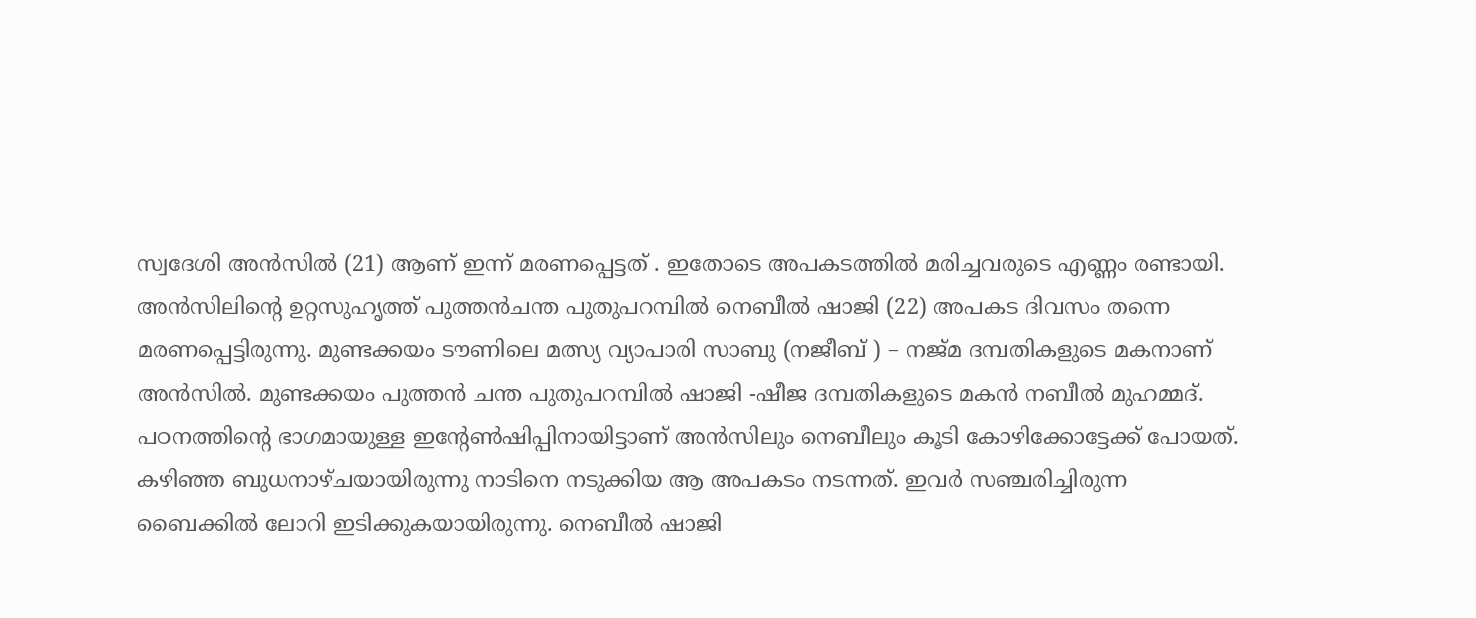സ്വദേശി അൻസിൽ (21) ആണ് ഇന്ന് മരണപ്പെട്ടത് . ഇതോടെ അപകടത്തിൽ മരിച്ചവരുടെ എണ്ണം രണ്ടായി. അൻസിലിന്റെ ഉറ്റസുഹൃത്ത് പുത്തൻചന്ത പുതുപറമ്പിൽ നെബീൽ ഷാജി (22) അപകട ദിവസം തന്നെ മരണപ്പെട്ടിരുന്നു. മുണ്ടക്കയം ടൗണിലെ മത്സ്യ വ്യാപാരി സാബു (നജീബ് ) – നജ്മ ദമ്പതികളുടെ മകനാണ് അൻസിൽ. മുണ്ടക്കയം പുത്തൻ ചന്ത പുതുപറമ്പിൽ ഷാജി -ഷീജ ദമ്പതികളുടെ മകൻ നബീൽ മുഹമ്മദ്.
പഠനത്തിന്റെ ഭാഗമായുള്ള ഇന്റേൺഷിപ്പിനായിട്ടാണ് അൻസിലും നെബീലും കൂടി കോഴിക്കോട്ടേക്ക് പോയത്. കഴിഞ്ഞ ബുധനാഴ്ചയായിരുന്നു നാടിനെ നടുക്കിയ ആ അപകടം നടന്നത്. ഇവർ സഞ്ചരിച്ചിരുന്ന ബൈക്കിൽ ലോറി ഇടിക്കുകയായിരുന്നു. നെബീൽ ഷാജി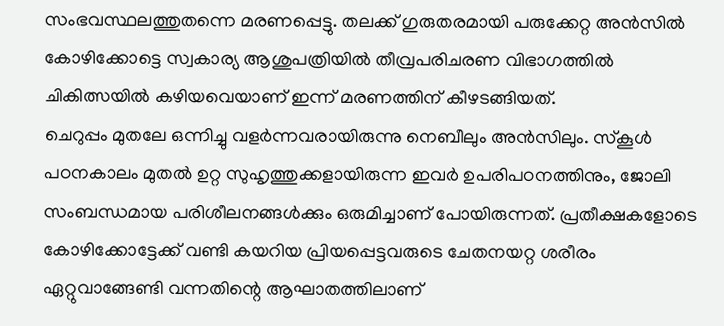സംഭവസ്ഥലത്തുതന്നെ മരണപ്പെട്ടു. തലക്ക് ഗുരുതരമായി പരുക്കേറ്റ അൻസിൽ കോഴിക്കോട്ടെ സ്വകാര്യ ആശുപത്രിയിൽ തീവ്രപരിചരണ വിഭാഗത്തിൽ ചികിത്സയിൽ കഴിയവെയാണ് ഇന്ന് മരണത്തിന് കീഴടങ്ങിയത്.
ചെറുപ്പം മുതലേ ഒന്നിച്ചു വളർന്നവരായിരുന്നു നെബീലും അൻസിലും. സ്കൂൾ പഠനകാലം മുതൽ ഉറ്റ സുഹൃത്തുക്കളായിരുന്ന ഇവർ ഉപരിപഠനത്തിനും, ജോലി സംബന്ധമായ പരിശീലനങ്ങൾക്കും ഒരുമിച്ചാണ് പോയിരുന്നത്. പ്രതീക്ഷകളോടെ കോഴിക്കോട്ടേക്ക് വണ്ടി കയറിയ പ്രിയപ്പെട്ടവരുടെ ചേതനയറ്റ ശരീരം ഏറ്റുവാങ്ങേണ്ടി വന്നതിന്റെ ആഘാതത്തിലാണ്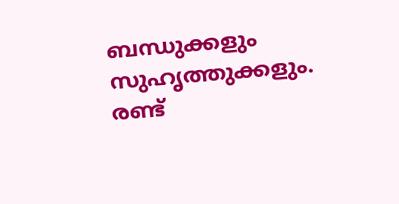ബന്ധുക്കളും സുഹൃത്തുക്കളും.
രണ്ട്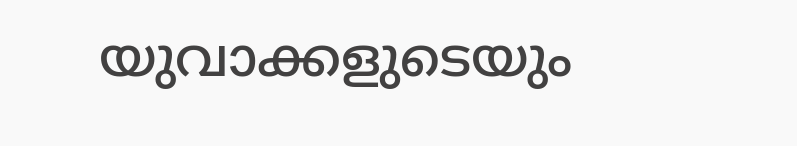യുവാക്കളുടെയും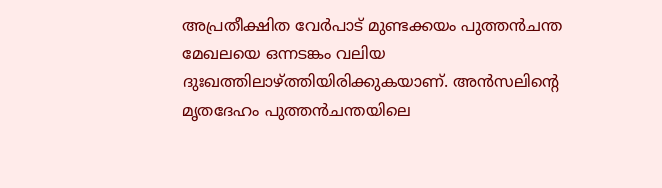അപ്രതീക്ഷിത വേർപാട് മുണ്ടക്കയം പുത്തൻചന്ത മേഖലയെ ഒന്നടങ്കം വലിയ ദുഃഖത്തിലാഴ്ത്തിയിരിക്കുകയാണ്. അൻസലിന്റെ മൃതദേഹം പുത്തൻചന്തയിലെ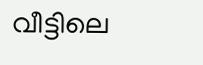വീട്ടിലെ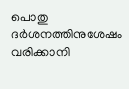പൊതു ദർശനത്തിനുശേഷം വരിക്കാനി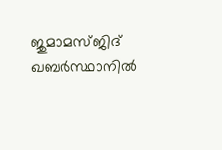ജുമാമസ്ജിദ് ഖബർസ്ഥാനിൽ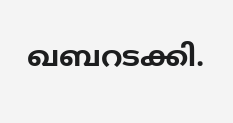ഖബറടക്കി.